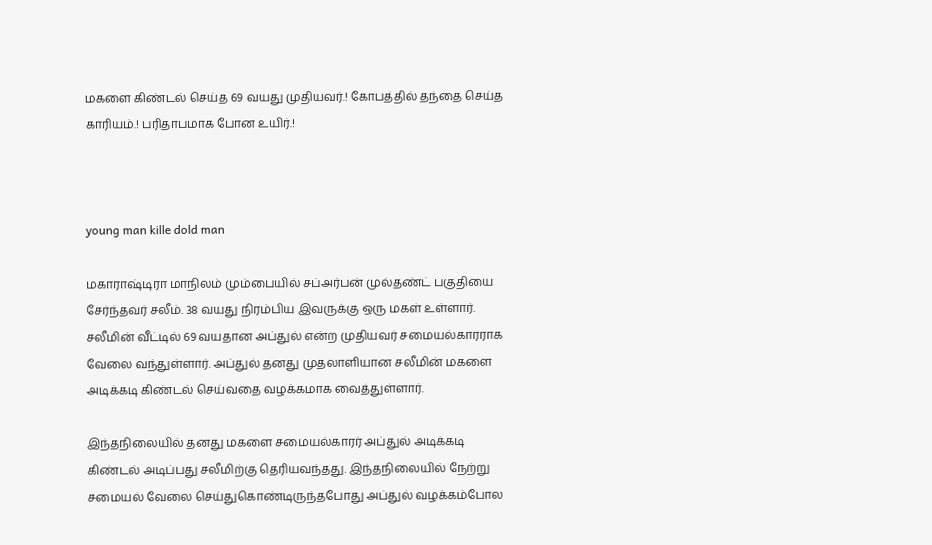மகளை கிண்டல் செய்த 69 வயது முதியவர்.! கோபத்தில் தந்தை செய்த காரியம்.! பரிதாபமாக போன உயிர்.!



young man kille dold man

மகாராஷ்டிரா மாநிலம் மும்பையில் சப்அர்பன் முல்தண்ட் பகுதியை சேர்ந்தவர் சலீம். 38 வயது நிரம்பிய இவருக்கு ஒரு மகள் உள்ளார். சலீமின் வீட்டில் 69 வயதான அப்துல் என்ற முதியவர் சமையல்காரராக வேலை வந்துள்ளார். அப்துல் தனது முதலாளியான சலீமின் மகளை அடிக்கடி கிண்டல் செய்வதை வழக்கமாக வைத்துள்ளார்.

இந்தநிலையில் தனது மகளை சமையல்காரர் அப்துல் அடிக்கடி கிண்டல் அடிப்பது சலீமிற்கு தெரியவந்தது. இந்தநிலையில் நேற்று சமையல் வேலை செய்துகொண்டிருந்தபோது அப்துல் வழக்கம்போல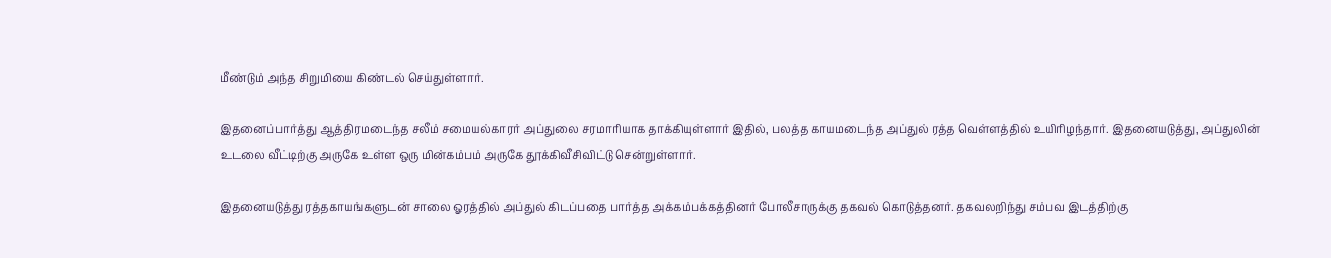மீண்டும் அந்த சிறுமியை கிண்டல் செய்துள்ளார்.

இதனைப்பார்த்து ஆத்திரமடைந்த சலீம் சமையல்காரர் அப்துலை சரமாரியாக தாக்கியுள்ளார் இதில், பலத்த காயமடைந்த அப்துல் ரத்த வெள்ளத்தில் உயிரிழந்தார். இதனையடுத்து, அப்துலின் உடலை வீட்டிற்கு அருகே உள்ள ஒரு மின்கம்பம் அருகே தூக்கிவீசிவிட்டு சென்றுள்ளார்.

இதனையடுத்து ரத்தகாயங்களுடன் சாலை ஓரத்தில் அப்துல் கிடப்பதை பார்த்த அக்கம்பக்கத்தினர் போலீசாருக்கு தகவல் கொடுத்தனர். தகவலறிந்து சம்பவ இடத்திற்கு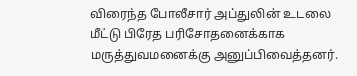விரைந்த போலீசார் அப்துலின் உடலை மீட்டு பிரேத பரிசோதனைக்காக மருத்துவமனைக்கு அனுப்பிவைத்தனர்.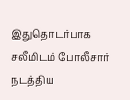இதுதொடர்பாக சலீமிடம் போலீசார் நடத்திய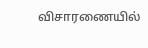விசாரணையில்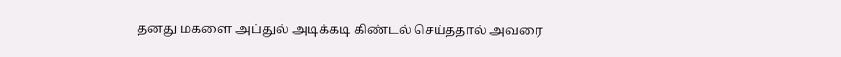தனது மகளை அப்துல் அடிக்கடி கிண்டல் செய்ததால் அவரை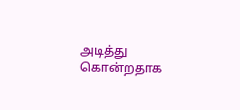அடித்து கொன்றதாக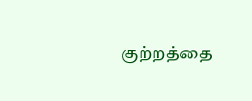குற்றத்தை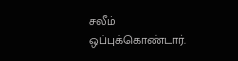சலீம் ஒப்புக்கொண்டார்.